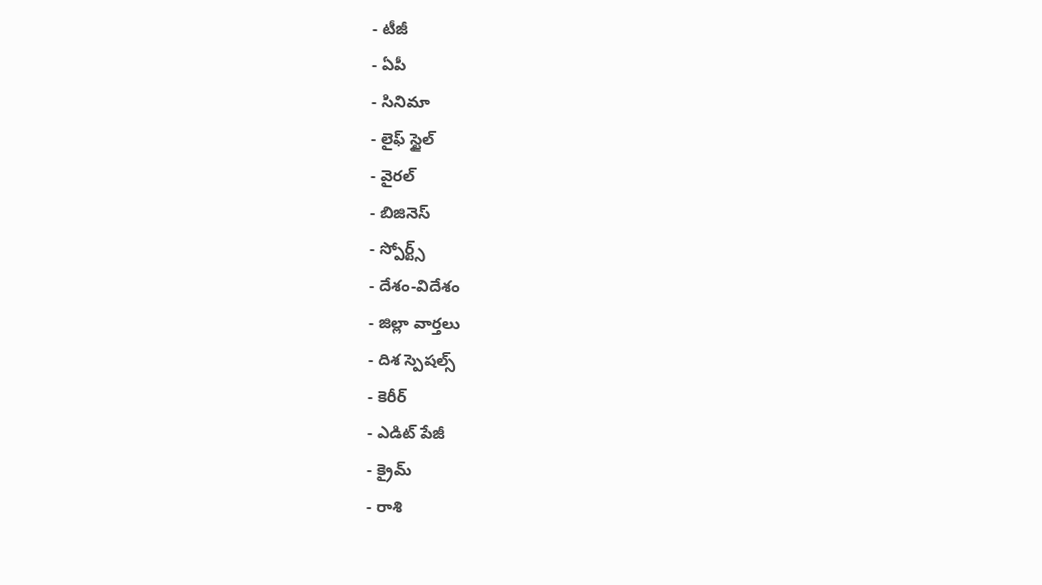- టీజీ
- ఏపీ
- సినిమా
- లైఫ్ స్టైల్
- వైరల్
- బిజినెస్
- స్పోర్ట్స్
- దేశం-విదేశం
- జిల్లా వార్తలు
- దిశ స్పెషల్స్
- కెరీర్
- ఎడిట్ పేజీ
- క్రైమ్
- రాశి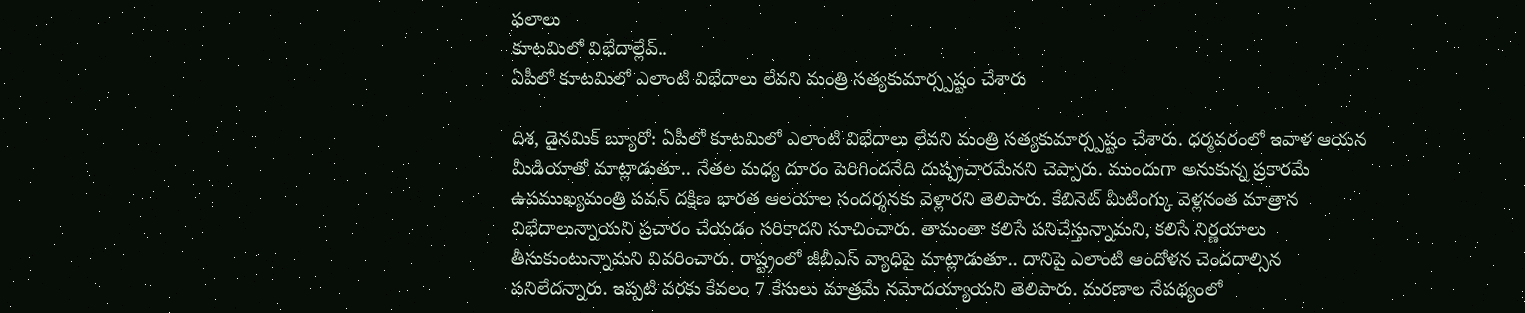ఫలాలు
కూటమిలో విభేదాల్లేవ్..
ఏపీలో కూటమిలో ఎలాంటి విభేదాలు లేవని మంత్రి సత్యకుమార్స్పష్టం చేశారు

దిశ, డైనమిక్ బ్యూరో: ఏపీలో కూటమిలో ఎలాంటి విభేదాలు లేవని మంత్రి సత్యకుమార్స్పష్టం చేశారు. ధర్మవరంలో ఇవాళ ఆయన మీడియాతో మాట్లాడుతూ.. నేతల మధ్య దూరం పెరిగిందనేది దుష్ప్రచారమేనని చెప్పారు. ముందుగా అనుకున్న ప్రకారమే ఉపముఖ్యమంత్రి పవన్ దక్షిణ భారత ఆలయాల సందర్శనకు వెళ్లారని తెలిపారు. కేబినెట్ మీటింగ్కు వెళ్లనంత మాత్రాన విభేదాలున్నాయని ప్రచారం చేయడం సరికాదని సూచించారు. తామంతా కలిసే పనిచేస్తున్నామని, కలిసే నిర్ణయాలు తీసుకుంటున్నామని వివరించారు. రాష్ట్రంలో జీబీఎస్ వ్యాధిపై మాట్లాడుతూ.. దానిపై ఎలాంటి ఆందోళన చెందదాల్సిన పనిలేదన్నారు. ఇప్పటి వరకు కేవలం 7 కేసులు మాత్రమే నమోదయ్యాయని తెలిపారు. మరణాల నేపథ్యంలో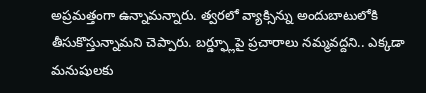అప్రమత్తంగా ఉన్నామన్నారు. త్వరలో వ్యాక్సిన్ను అందుబాటులోకి తీసుకొస్తున్నామని చెప్పారు. బర్డ్ఫ్లూపై ప్రచారాలు నమ్మవద్దని.. ఎక్కడా మనుషులకు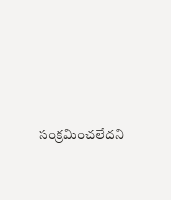సంక్రమించలేదని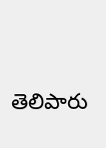తెలిపారు